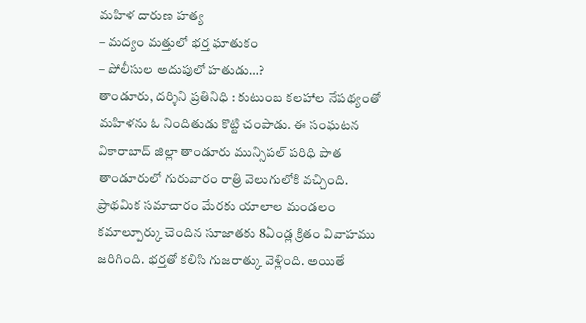మహిళ దారుణ హత్య
– మద్యం మత్తులో భర్త ఘాతుకం
– పోలీసుల అదుపులో హతుడు…?
తాండూరు, దర్శిని ప్రతినిధి : కుటుంబ కలహాల నేపథ్యంతో మహిళను ఓ నిందితుడు కొట్టి చంపాడు. ఈ సంఘటన వికారాబాద్ జిల్లా తాండూరు మున్సిపల్ పరిధి పాత తాండూరులో గురువారం రాత్రి వెలుగులోకి వచ్చింది. ప్రాథమిక సమాచారం మేరకు యాలాల మండలం కమాల్పూర్కు చెందిన సూజాతకు 8ఏండ్ల క్రితం వివాహము జరిగింది. భర్తతో కలిసి గుజరాత్కు వెళ్లింది. అయితే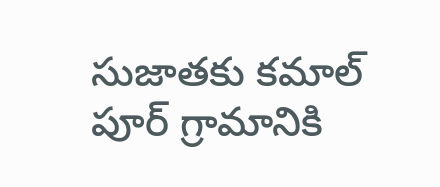సుజాతకు కమాల్ పూర్ గ్రామానికి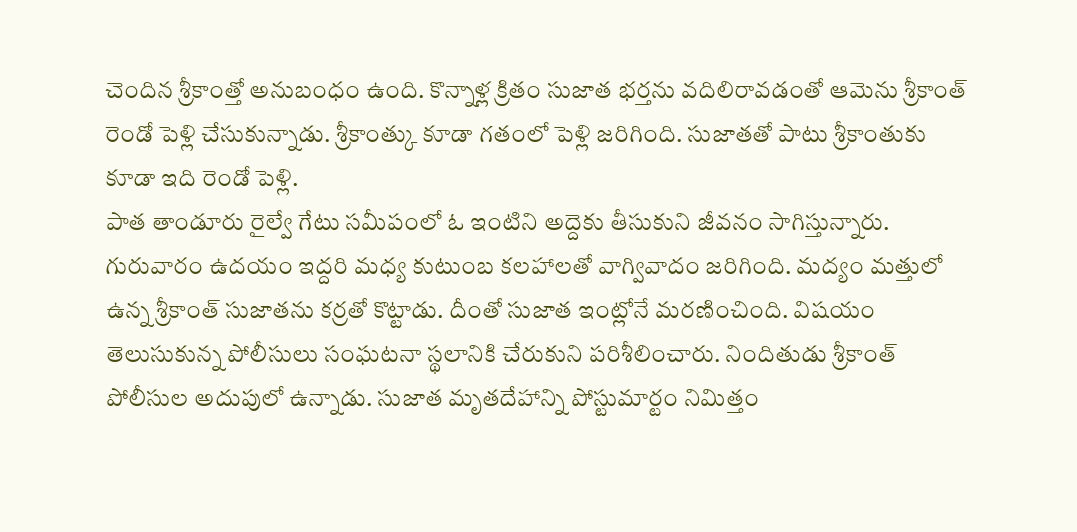చెందిన శ్రీకాంత్తో అనుబంధం ఉంది. కొన్నాళ్ల క్రితం సుజాత భర్తను వదిలిరావడంతో ఆమెను శ్రీకాంత్ రెండో పెళ్లి చేసుకున్నాడు. శ్రీకాంత్కు కూడా గతంలో పెళ్లి జరిగింది. సుజాతతో పాటు శ్రీకాంతుకు కూడా ఇది రెండో పెళ్లి.
పాత తాండూరు రైల్వే గేటు సమీపంలో ఓ ఇంటిని అద్దెకు తీసుకుని జీవనం సాగిస్తున్నారు. గురువారం ఉదయం ఇద్దరి మధ్య కుటుంబ కలహాలతో వాగ్వివాదం జరిగింది. మద్యం మత్తులో ఉన్న శ్రీకాంత్ సుజాతను కర్రతో కొట్టాడు. దీంతో సుజాత ఇంట్లోనే మరణించింది. విషయం తెలుసుకున్న పోలీసులు సంఘటనా స్థలానికి చేరుకుని పరిశీలించారు. నిందితుడు శ్రీకాంత్ పోలీసుల అదుపులో ఉన్నాడు. సుజాత మృతదేహాన్ని పోస్టుమార్టం నిమిత్తం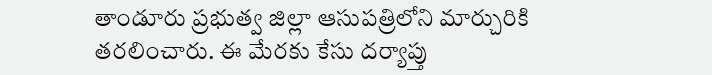తాండూరు ప్రభుత్వ జిల్లా ఆసుపత్రిలోని మార్చురికి తరలించారు. ఈ మేరకు కేసు దర్యాప్తు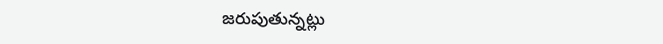జరుపుతున్నట్లు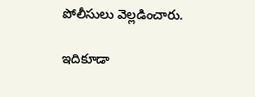పోలీసులు వెల్లడించారు.

ఇదికూడా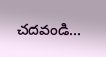చదవండి…